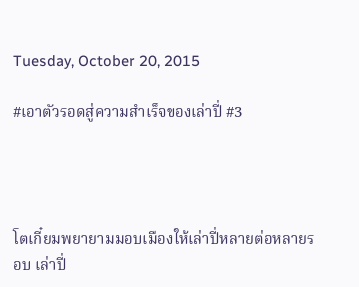Tuesday, October 20, 2015

#เอาตัวรอดสู่ความสำเร็จของเล่าปี่ #3




โตเกี๋ยมพยายามมอบเมืองให้เล่าปี่หลายต่อหลายรอบ เล่าปี่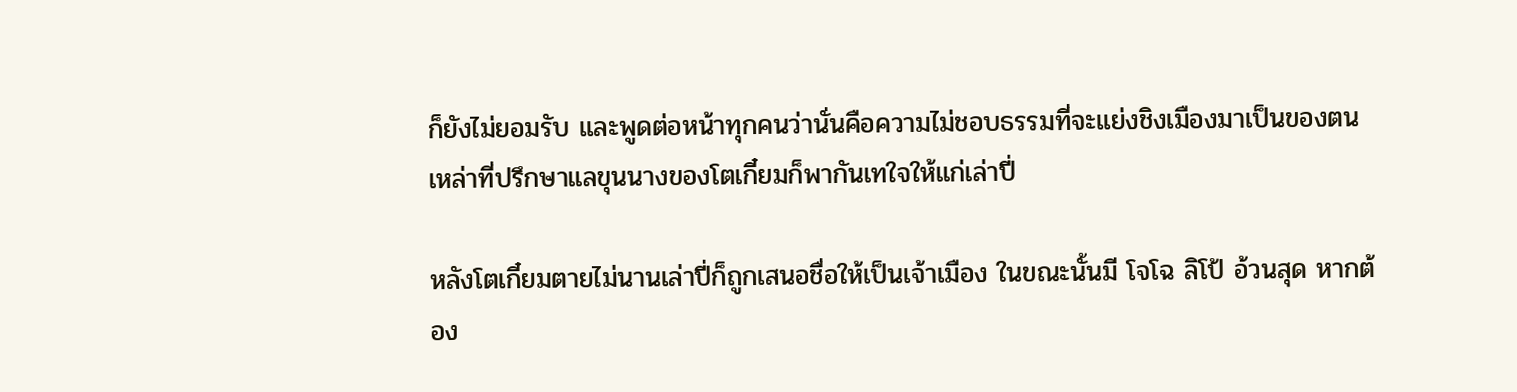ก็ยังไม่ยอมรับ และพูดต่อหน้าทุกคนว่านั่นคือความไม่ชอบธรรมที่จะแย่งชิงเมืองมาเป็นของตน เหล่าที่ปรึกษาแลขุนนางของโตเกี๋ยมก็พากันเทใจให้แก่เล่าปี่

หลังโตเกี๋ยมตายไม่นานเล่าปี่ก็ถูกเสนอชื่อให้เป็นเจ้าเมือง ในขณะนั้นมี โจโฉ ลิโป้ อ้วนสุด หากต้อง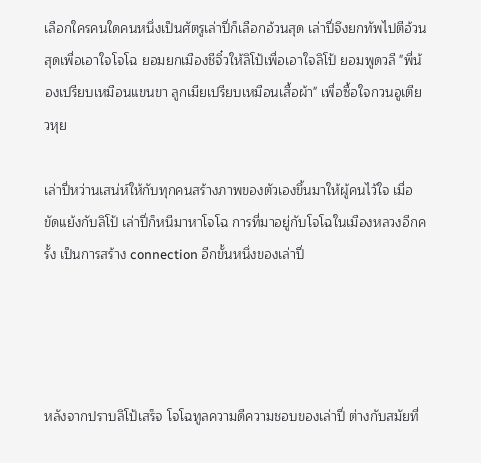เลือกใครคนใดคนหนึ่งเป็นศัตรูเล่าปี่ก็เลือกอ้วนสุด เล่าปี่จึงยกทัพไปตีอ้วนสุดเพื่อเอาใจโจโฉ ยอมยกเมืองชีจิ๋วให้ลิโป้เพื่อเอาใจลิโป้ ยอมพูดวลี "พี่น้องเปรียบเหมือนแขนขา ลูกเมียเปรียบเหมือนเสื้อผ้า" เพื่อซื้อใจกวนอูเตียวหุย

เล่าปี่หว่านเสน่ห์ให้กับทุกคนสร้างภาพของตัวเองขึ้นมาให้ผู้คนไว้ใจ เมื่อขัดแย้งกับลิโป้ เล่าปี่ก็หนีมาหาโจโฉ การที่มาอยู่กับโจโฉในเมืองหลวงอีกครั้ง เป็นการสร้าง connection อีกขั้นหนึ่งของเล่าปี่




หลังจากปราบลิโป้เสร็จ โจโฉทูลความดีความชอบของเล่าปี่ ต่างกับสมัยที่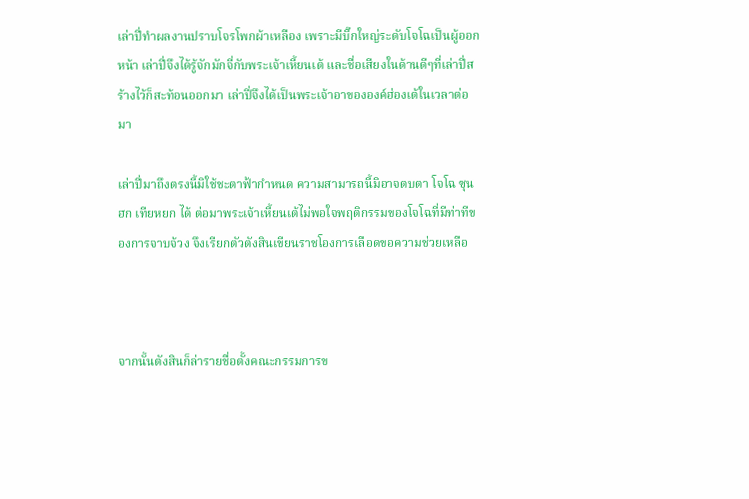เล่าปี่ทำผลงานปราบโจรโพกผ้าเหลือง เพราะมีบิ๊กใหญ่ระดับโจโฉเป็นผู้ออกหน้า เล่าปี่จึงได้รู้จักมักจี่กับพระเจ้าเหี้ยนเต้ และชื่อเสียงในด้านดีๆที่เล่าปี่สร้างไว้ก็สะท้อนออกมา เล่าปี่จึงได้เป็นพระเจ้าอาขององค์ฮ่องเต้ในเวลาต่อมา

เล่าปี่มาถึงตรงนี้มิใช้ชะตาฟ้ากำหนด ความสามารถนี้มิอาจตบตา โจโฉ ซุนฮก เทียหยก ได้ ต่อมาพระเจ้าเหี้ยนเต้ไม่พอใจพฤติกรรมของโจโฉที่มีท่าทีของการจาบจ้วง จึงเรียกตัวตังสินเขียนราชโองการเลือดขอความช่วยเหลือ



จากนั้นตังสินก็ล่ารายชื่อตั้งคณะกรรมการข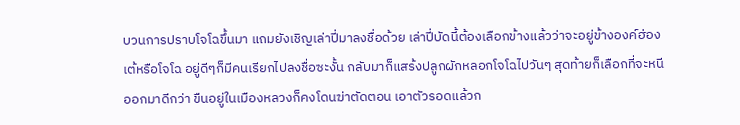บวนการปราบโจโฉขึ้นมา แถมยังเชิญเล่าปี่มาลงชื่อด้วย เล่าปี่บัดนี้ต้องเลือกข้างแล้วว่าจะอยู่ข้างองค์ฮ่องเต้หรือโจโฉ อยู่ดีๆก็มีคนเรียกไปลงชื่อซะงั้น กลับมาก็แสร้งปลูกผักหลอกโจโฉไปวันๆ สุดท้ายก็เลือกที่จะหนีออกมาดีกว่า ขืนอยู่ในเมืองหลวงก็คงโดนฆ่าตัดตอน เอาตัวรอดแล้วก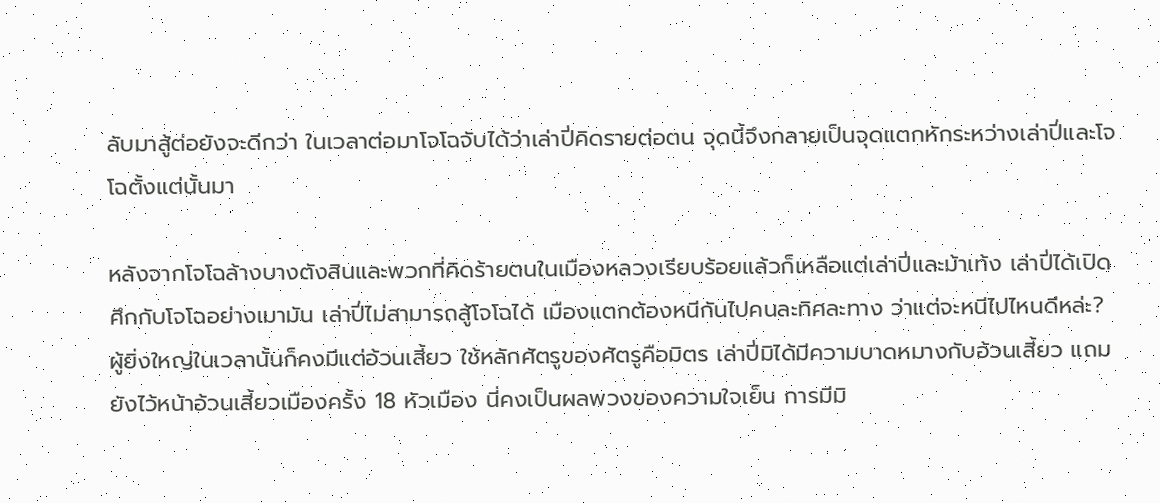ลับมาสู้ต่อยังจะดีกว่า ในเวลาต่อมาโจโฉจับได้ว่าเล่าปี่คิดรายต่อตน จุดนี้จึงกลายเป็นจุดแตกหักระหว่างเล่าปี่และโจโฉตั้งแต่นั้นมา

หลังจากโจโฉล้างบางตังสินและพวกที่คิดร้ายตนในเมืองหลวงเรียบร้อยแล้วก็เหลือแต่เล่าปี่และม้าเท้ง เล่าปี่ได้เปิดศึกกับโจโฉอย่างเมามัน เล่าปี่ไม่สามารถสู้โจโฉได้ เมืองแตกต้องหนีกันไปคนละทิศละทาง ว่าแต่จะหนีไปไหนดีหล่ะ? ผู้ยิ่งใหญ่ในเวลานั้นก็คงมีแต่อ้วนเสี้ยว ใช้หลักศัตรูของศัตรูคือมิตร เล่าปี่มิได้มีความบาดหมางกับอ้วนเสี้ยว แถมยังไว้หน้าอ้วนเสี้ยวเมืองครั้ง 18 หัวเมือง นี่คงเป็นผลพวงของความใจเย็น การมีมิ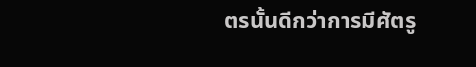ตรนั้นดีกว่าการมีศัตรู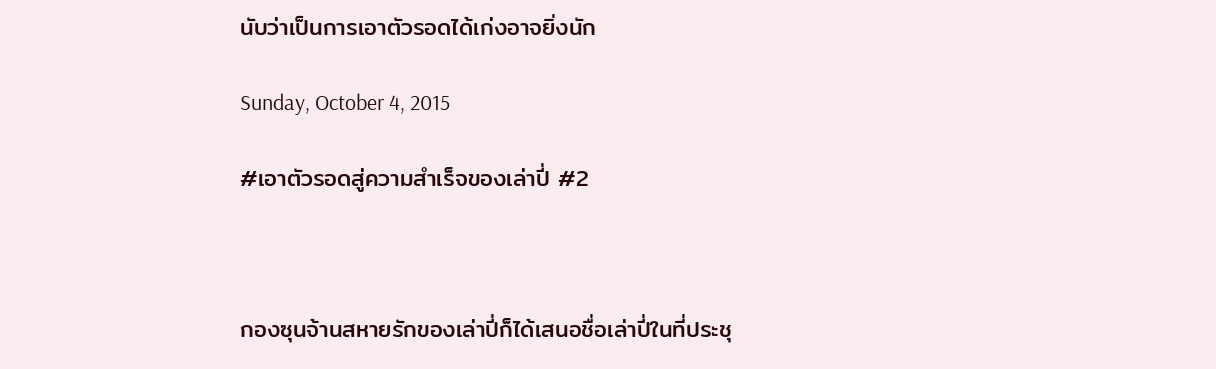นับว่าเป็นการเอาตัวรอดได้เก่งอาจยิ่งนัก

Sunday, October 4, 2015

#เอาตัวรอดสู่ความสำเร็จของเล่าปี่ #2



กองซุนจ้านสหายรักของเล่าปี่ก็ได้เสนอชื่อเล่าปี่ในที่ประชุ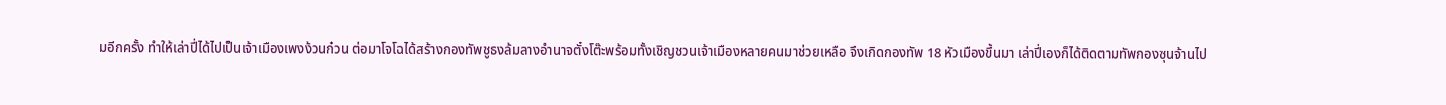มอีกครั้ง ทำให้เล่าปี่ได้ไปเป็นเจ้าเมืองเพงง้วนก๋วน ต่อมาโจโฉได้สร้างกองทัพชูธงล้มลางอำนาจตั๋งโต๊ะพร้อมทั้งเชิญชวนเจ้าเมืองหลายคนมาช่วยเหลือ จึงเกิดกองทัพ 18 หัวเมืองขึ้นมา เล่าปี่เองก็ได้ติดตามทัพกองซุนจ้านไป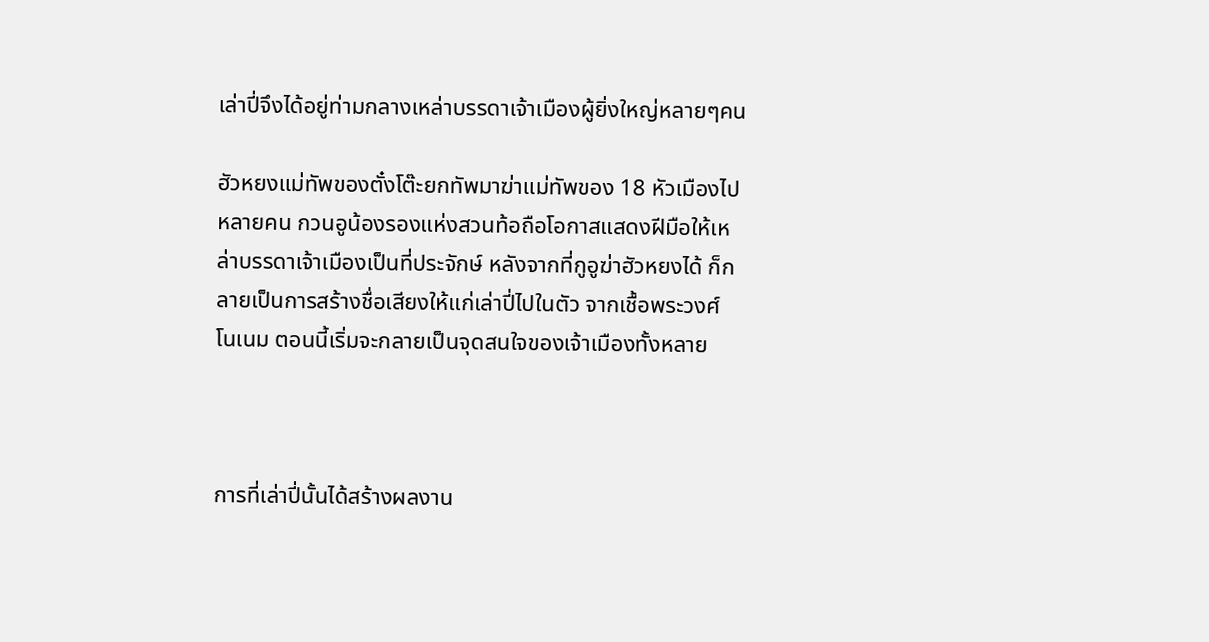เล่าปี่จึงได้อยู่ท่ามกลางเหล่าบรรดาเจ้าเมืองผู้ยิ่งใหญ่หลายๆคน

ฮัวหยงแม่ทัพของตั๋งโต๊ะยกทัพมาฆ่าแม่ทัพของ 18 หัวเมืองไปหลายคน กวนอูน้องรองแห่งสวนท้อถือโอกาสแสดงฝีมือให้เหล่าบรรดาเจ้าเมืองเป็นที่ประจักษ์ หลังจากที่กูอูฆ่าฮัวหยงได้ ก็กลายเป็นการสร้างชื่อเสียงให้แก่เล่าปี่ไปในตัว จากเชื้อพระวงศ์ โนเนม ตอนนี้เริ่มจะกลายเป็นจุดสนใจของเจ้าเมืองทั้งหลาย



การที่เล่าปี่นั้นได้สร้างผลงาน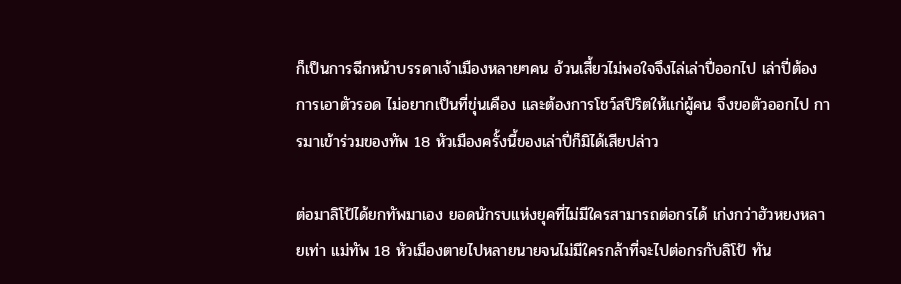ก็เป็นการฉีกหน้าบรรดาเจ้าเมืองหลายๆคน อ้วนเสี้ยวไม่พอใจจึงไล่เล่าปี่ออกไป เล่าปี่ต้องการเอาตัวรอด ไม่อยากเป็นที่ขุ่นเคือง และต้องการโชว์สปิริตให้แก่ผู้คน จึงขอตัวออกไป การมาเข้าร่วมของทัพ 18 หัวเมืองครั้งนี้ของเล่าปี่ก็มิได้เสียปล่าว

ต่อมาลิโป้ได้ยกทัพมาเอง ยอดนักรบแห่งยุคที่ไม่มีใครสามารถต่อกรได้ เก่งกว่าฮัวหยงหลายเท่า แม่ทัพ 18 หัวเมืองตายไปหลายนายจนไม่มีใครกล้าที่จะไปต่อกรกับลิโป้ ทัน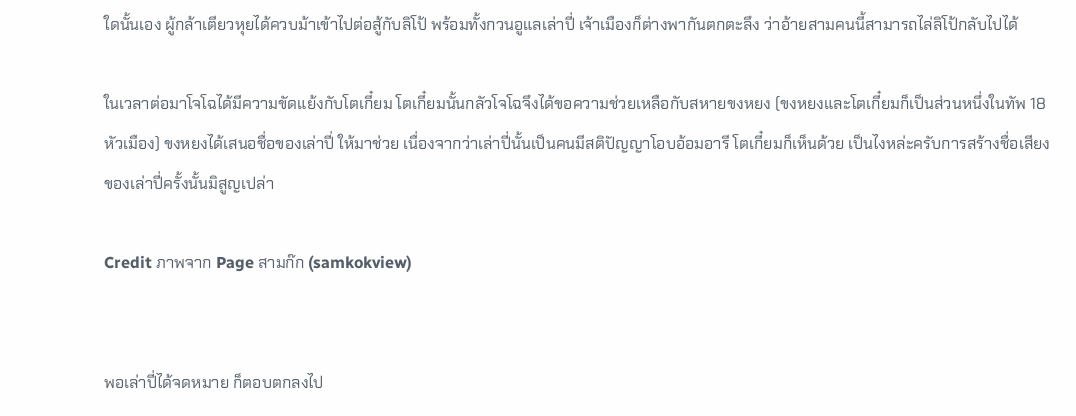ใดนั้นเอง ผู้กล้าเตียวหุยได้ควบม้าเข้าไปต่อสู้กับลิโป้ พร้อมทั้งกวนอูแลเล่าปี่ เจ้าเมืองก็ต่างพากันตกตะลึง ว่าอ้ายสามคนนี้สามารถไล่ลิโป้กลับไปได้

ในเวลาต่อมาโจโฉได้มีความขัดแย้งกับโตเกี๋ยม โตเกี๋ยมนั้นกลัวโจโฉจึงได้ขอความช่วยเหลือกับสหายขงหยง (ขงหยงและโตเกี๋ยมก็เป็นส่วนหนึ่งในทัพ 18 หัวเมือง) ขงหยงได้เสนอชื่อของเล่าปี่ ให้มาช่วย เนื่องจากว่าเล่าปี่นั้นเป็นคนมีสติปัญญาโอบอ้อมอารี โตเกี๋ยมก็เห็นด้วย เป็นไงหล่ะครับการสร้างชื่อเสียงของเล่าปี่ครั้งนั้นมิสูญเปล่า

Credit ภาพจาก Page สามก๊ก (samkokview)


พอเล่าปี่ได้จดหมาย ก็ตอบตกลงไป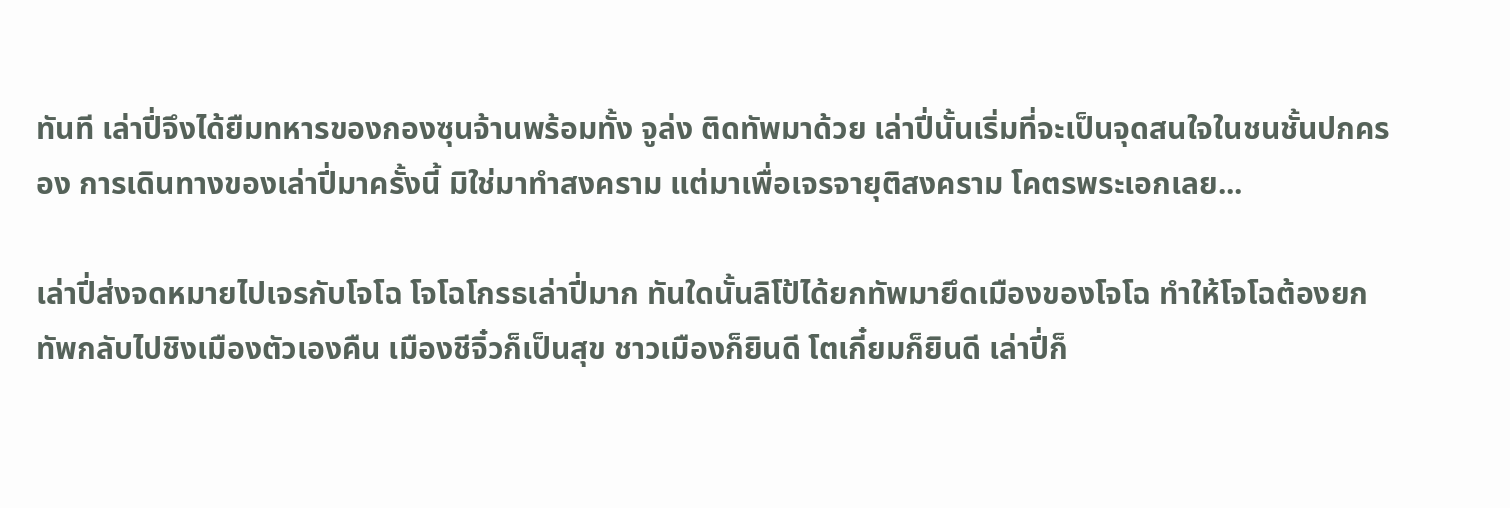ทันที เล่าปี่จึงได้ยืมทหารของกองซุนจ้านพร้อมทั้ง จูล่ง ติดทัพมาด้วย เล่าปี่นั้นเริ่มที่จะเป็นจุดสนใจในชนชั้นปกครอง การเดินทางของเล่าปี่มาครั้งนี้ มิใช่มาทำสงคราม แต่มาเพื่อเจรจายุติสงคราม โคตรพระเอกเลย...

เล่าปี่ส่งจดหมายไปเจรกับโจโฉ โจโฉโกรธเล่าปี่มาก ทันใดนั้นลิโป้ได้ยกทัพมายึดเมืองของโจโฉ ทำให้โจโฉต้องยกทัพกลับไปชิงเมืองตัวเองคืน เมืองชีจิ๋วก็เป็นสุข ชาวเมืองก็ยินดี โตเกี๋ยมก็ยินดี เล่าปี่ก็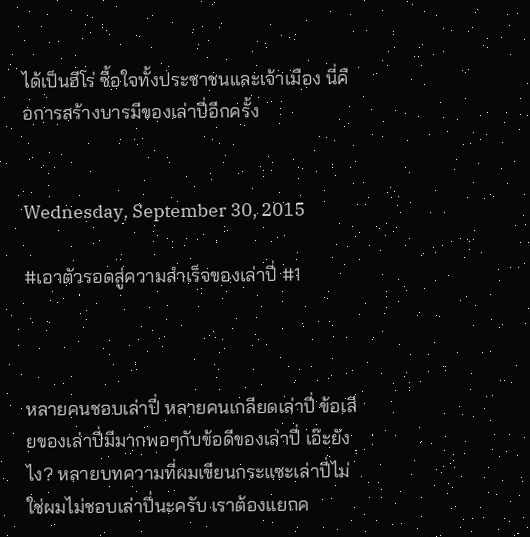ได้เป็นฮีโร่ ซื้อใจทั้งประชาชนและเจ้าเมือง นี่คือการสร้างบารมีของเล่าปี่อีกครั้ง


Wednesday, September 30, 2015

#เอาตัวรอดสู่ความสำเร็จของเล่าปี่ #1



หลายคนชอบเล่าปี่ หลายคนเกลียดเล่าปี่ ข้อเสียของเล่าปี่มีมากพอๆกับข้อดีของเล่าปี่ เอ๊ะยังไง? หลายบทความที่ผมเขียนกระแซะเล่าปี่ไม่ใช่ผมไม่ชอบเล่าปี่นะครับ เราต้องแยกค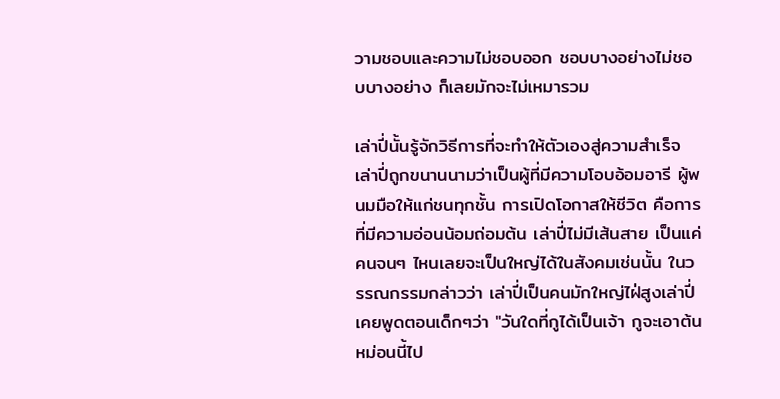วามชอบและความไม่ชอบออก ชอบบางอย่างไม่ชอบบางอย่าง ก็เลยมักจะไม่เหมารวม

เล่าปี่นั้นรู้จักวิธีการที่จะทำให้ตัวเองสู่ความสำเร็จ เล่าปี่ถูกขนานนามว่าเป็นผู้ที่มีความโอบอ้อมอารี ผู้พนมมือให้แก่ชนทุกชั้น การเปิดโอกาสให้ชีวิต คือการที่มีความอ่อนน้อมถ่อมต้น เล่าปี่ไม่มีเส้นสาย เป็นแค่คนจนๆ ไหนเลยจะเป็นใหญ่ได้ในสังคมเช่นนั้น ในวรรณกรรมกล่าวว่า เล่าปี่เป็นคนมักใหญ่ไฝ่สูงเล่าปี่เคยพูดตอนเด็กๆว่า "วันใดที่กูได้เป็นเจ้า กูจะเอาต้นหม่อนนี้ไป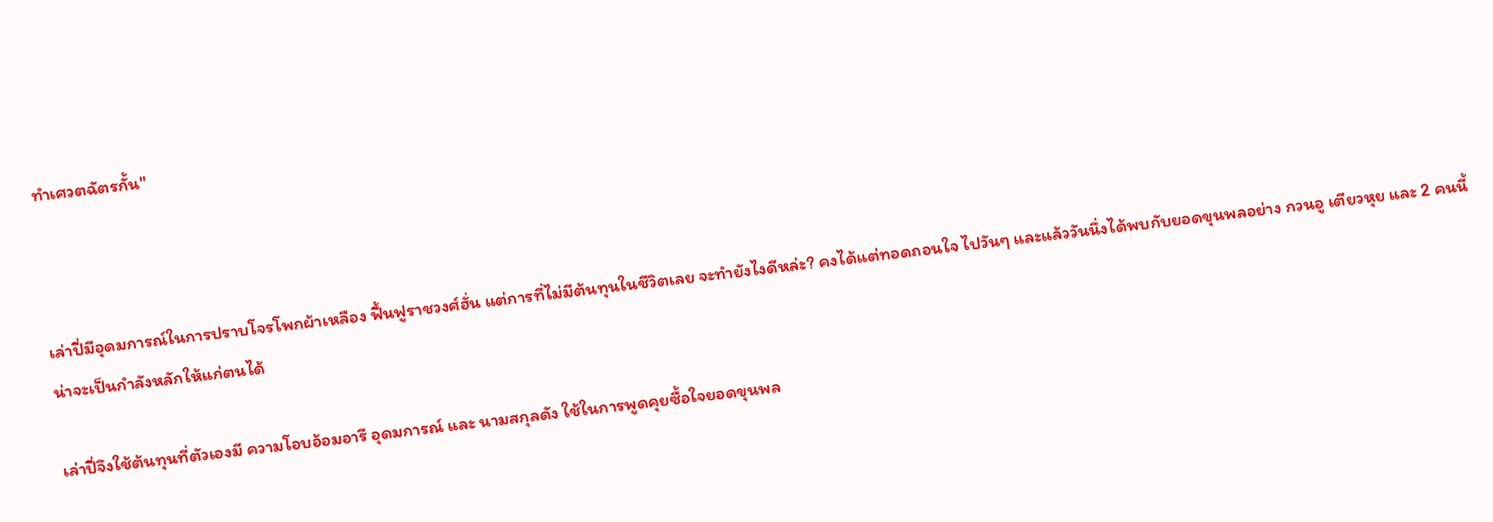ทำเศวตฉัตรกั้น"



เล่าปี่มีอุดมการณ์ในการปราบโจรโพกผ้าเหลือง ฟื้นฟูราชวงศ์ฮั่น แต่การที่ไม่มีต้นทุนในชีวิตเลย จะทำยังไงดีหล่ะ? คงได้แต่ทอดถอนใจ ไปวันๆ และแล้ววันนึ่งได้พบกับยอดขุนพลอย่าง กวนอู เตียวหุย และ 2 คนนี้น่าจะเป็นกำลังหลักให้แก่ตนได้

เล่าปี่จึงใช้ต้นทุนที่ตัวเองมี ความโอบอ้อมอารี อุดมการณ์ และ นามสกุลดัง ใช้ในการพูดคุยซื้อใจยอดขุนพล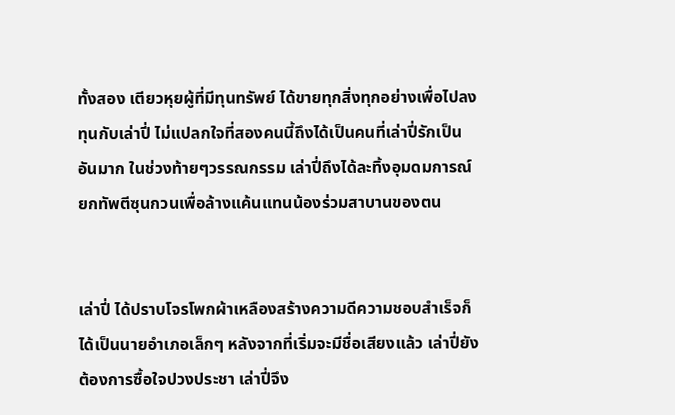ทั้งสอง เตียวหุยผู้ที่มีทุนทรัพย์ ได้ขายทุกสิ่งทุกอย่างเพื่อไปลงทุนกับเล่าปี่ ไม่แปลกใจที่สองคนนี้ถึงได้เป็นคนที่เล่าปี่รักเป็นอันมาก ในช่วงท้ายๆวรรณกรรม เล่าปี่ถึงได้ละทิ้งอุมดมการณ์ ยกทัพตีซุนกวนเพื่อล้างแค้นแทนน้องร่วมสาบานของตน


เล่าปี่ ได้ปราบโจรโพกผ้าเหลืองสร้างความดีความชอบสำเร็จก็ได้เป็นนายอำเภอเล็กๆ หลังจากที่เริ่มจะมีชื่อเสียงแล้ว เล่าปี่ยังต้องการซื้อใจปวงประชา เล่าปี่จึง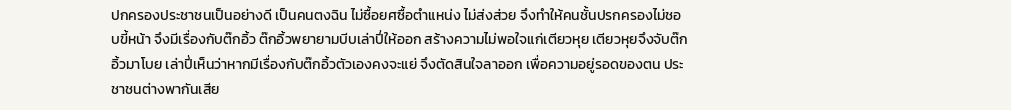ปกครองประชาชนเป็นอย่างดี เป็นคนตงฉิน ไม่ซื้อยศซื้อตำแหน่ง ไม่ส่งส่วย จึงทำให้คนชั้นปรกครองไม่ชอบขี้หน้า จึงมีเรื่องกับต๊กอิ้ว ต๊กอิ้วพยายามบีบเล่าปี่ให้ออก สร้างความไม่พอใจแก่เตียวหุย เตียวหุยจึงจับต๊กอิ้วมาโบย เล่าปี่เห็นว่าหากมีเรื่องกับต๊กอิ้วตัวเองคงจะแย่ จึงตัดสินใจลาออก เพื่อความอยู่รอดของตน ประชาชนต่างพากันเสีย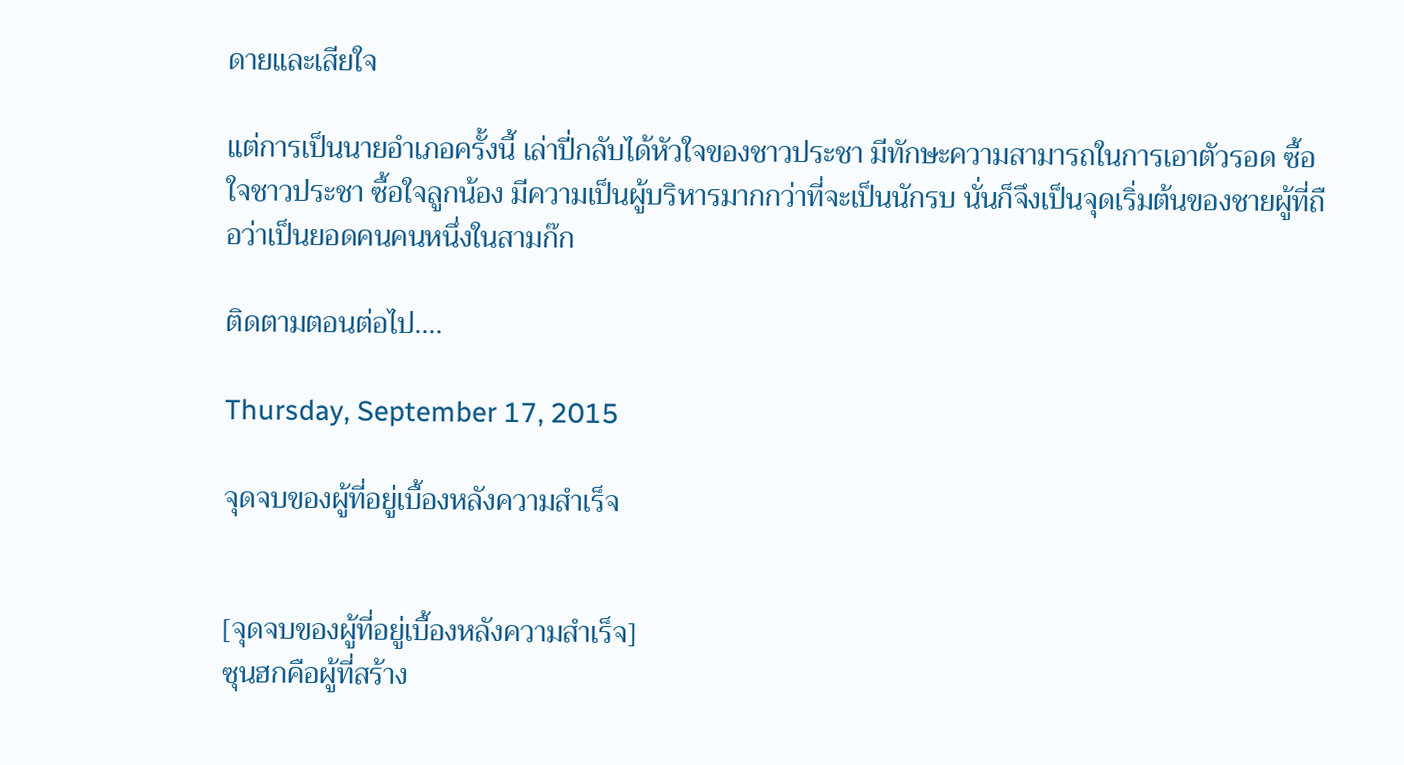ดายและเสียใจ

แต่การเป็นนายอำเภอครั้งนี้ เล่าปี่กลับได้หัวใจของชาวประชา มีทักษะความสามารถในการเอาตัวรอด ซื้อใจชาวประชา ซื้อใจลูกน้อง มีความเป็นผู้บริหารมากกว่าที่จะเป็นนักรบ นั่นก็จึงเป็นจุดเริ่มต้นของชายผู้ที่ถือว่าเป็นยอดคนคนหนึ่งในสามก๊ก

ติดตามตอนต่อไป....

Thursday, September 17, 2015

จุดจบของผู้ที่อยู่เบื้องหลังความสำเร็จ


[จุดจบของผู้ที่อยู่เบื้องหลังความสำเร็จ]
ซุนฮกคือผู้ที่สร้าง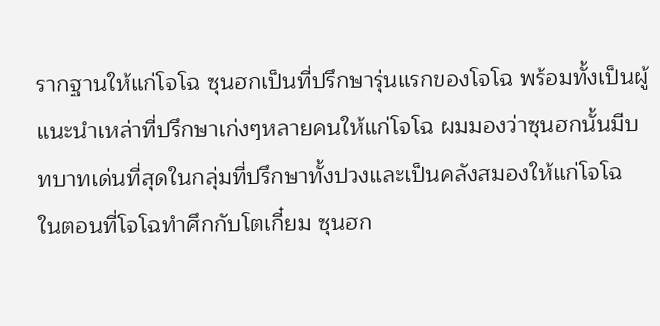รากฐานให้แก่โจโฉ ซุนฮกเป็นที่ปรึกษารุ่นแรกของโจโฉ พร้อมทั้งเป็นผู้แนะนำเหล่าที่ปรึกษาเก่งๆหลายคนให้แก่โจโฉ ผมมองว่าซุนฮกนั้นมีบทบาทเด่นที่สุดในกลุ่มที่ปรึกษาทั้งปวงและเป็นคลังสมองให้แก่โจโฉ
ในตอนที่โจโฉทำศึกกับโตเกี๋ยม ซุนฮก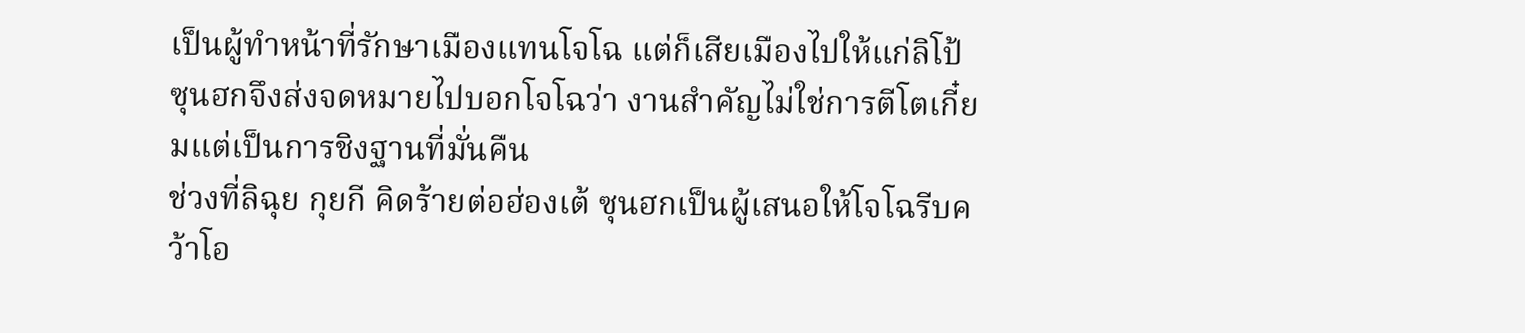เป็นผู้ทำหน้าที่รักษาเมืองแทนโจโฉ แต่ก็เสียเมืองไปให้แก่ลิโป้ ซุนฮกจึงส่งจดหมายไปบอกโจโฉว่า งานสำคัญไม่ใช่การตีโตเกี๋ยมแต่เป็นการชิงฐานที่มั่นคืน
ช่วงที่ลิฉุย กุยกี คิดร้ายต่อฮ่องเต้ ซุนฮกเป็นผู้เสนอให้โจโฉรีบคว้าโอ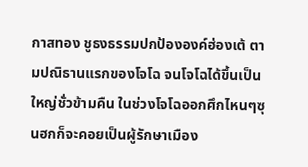กาสทอง ชูธงธรรมปกป้ององค์ฮ่องเต้ ตามปณิธานแรกของโจโฉ จนโจโฉได้ขึ้นเป็นใหญ่ชั่วข้ามคืน ในช่วงโจโฉออกศึกไหนๆซุนฮกก็จะคอยเป็นผู้รักษาเมือง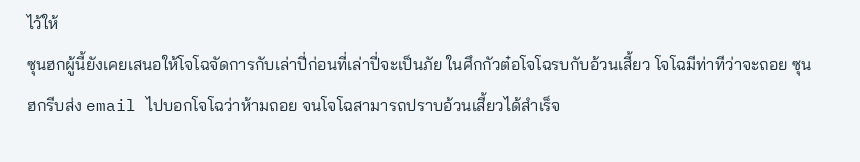ไว้ให้
ซุนฮกผู้นี้ยังเคยเสนอให้โจโฉจัดการกับเล่าปี่ก่อนที่เล่าปี่จะเป็นภัย ในศึกกัวต๋อโจโฉรบกับอ้วนเสี้ยว โจโฉมีท่าทีว่าจะถอย ซุนฮกรีบส่ง email ไปบอกโจโฉว่าห้ามถอย จนโจโฉสามารถปราบอ้วนเสี้ยวได้สำเร็จ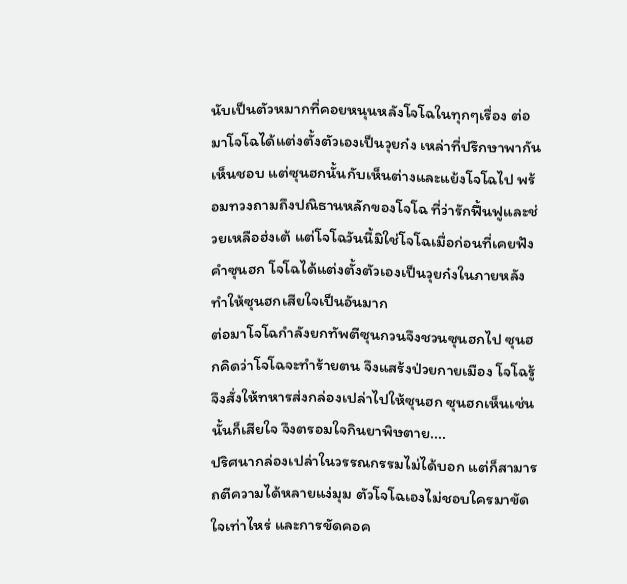นับเป็นตัวหมากที่คอยหนุนหลังโจโฉในทุกๆเรื่อง ต่อมาโจโฉได้แต่งตั้งตัวเองเป็นวุยก๋ง เหล่าที่ปรึกษาพากันเห็นชอบ แต่ซุนฮกนั้นกับเห็นต่างและแย้งโจโฉไป พร้อมทวงถามถึงปณิธานหลักของโจโฉ ที่ว่ารักฟื้นฟูและช่วยเหลือฮ่งเต้ แต่โจโฉวันนี้มิใช่โจโฉเมื่อก่อนที่เคยฟังคำซุนฮก โจโฉได้แต่งตั้งตัวเองเป็นวุยก๋งในภายหลัง ทำให้ซุนฮกเสียใจเป็นอันมาก
ต่อมาโจโฉกำลังยกทัพตีซุนกวนจึงชวนซุนฮกไป ซุนฮกคิดว่าโจโฉจะทำร้ายตน จึงแสร้งป่วยกายเมือง โจโฉรู้จึงสั่งให้ทหารส่งกล่องเปล่าไปให้ซุนฮก ซุนฮกเห็นเช่นนั้นก็เสียใจ จึงตรอมใจกินยาพิษตาย....
ปริศนากล่องเปล่าในวรรณกรรมไม่ได้บอก แต่ก็สามารถตีความได้หลายแง่มุม ตัวโจโฉเองไม่ชอบใครมาขัดใจเท่าไหร่ และการขัดคอค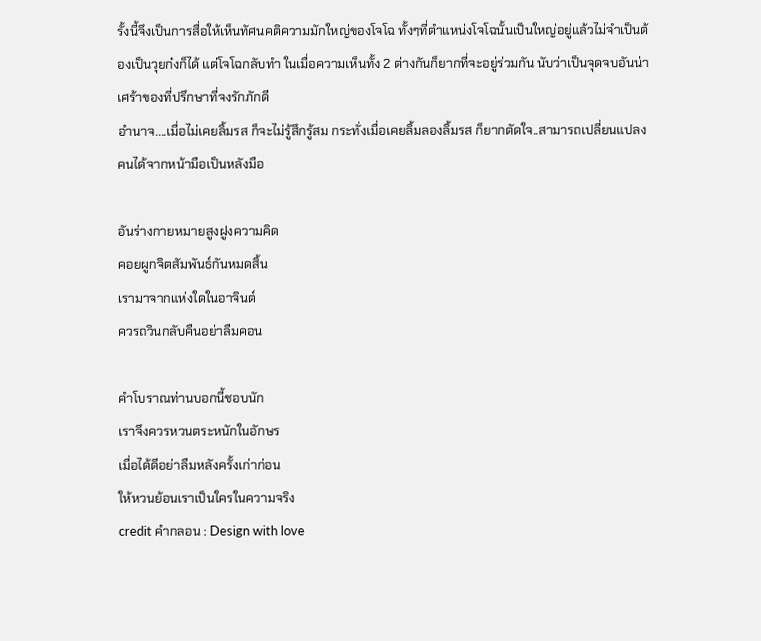รั้งนี้จึงเป็นการสื่อให้เห็นทัศนคติความมักใหญ่ของโจโฉ ทั้งๆที่ตำแหน่งโจโฉนั้นเป็นใหญ่อยู่แล้วไม่จำเป็นต้องเป็นวุยก๋งก็ได้ แต่โจโฉกลับทำ ในเมื่อความเห็นทั้ง 2 ต่างกันก็ยากที่จะอยู่ร่วมกัน นับว่าเป็นจุดจบอันน่าเศร้าของที่ปรึกษาที่จงรักภักดี
อำนาจ....เมื่อไม่เคยลิ้มรส ก็จะไม่รู้สึกรู้สม กระทั่งเมื่อเคยลิ้มลองลิ้มรส ก็ยากตัดใจ..สามารถเปลี่ยนแปลงคนได้จากหน้ามือเป็นหลังมือ

อันร่างกายหมายสูงฝูงความคิด
คอยผูกจิตสัมพันธ์กันหมดสิ้น
เรามาจากแห่งใดในอาจินต์
ควรถวินกลับคืนอย่าลืมคอน

คำโบราณท่านบอกนี้ชอบนัก
เราจึงควรหวนตระหนักในอักษร
เมื่อได้ดีอย่าลืมหลังครั้งเก่าก่อน
ให้หวนย้อนเราเป็นใครในความจริง
credit คำกลอน : Design with love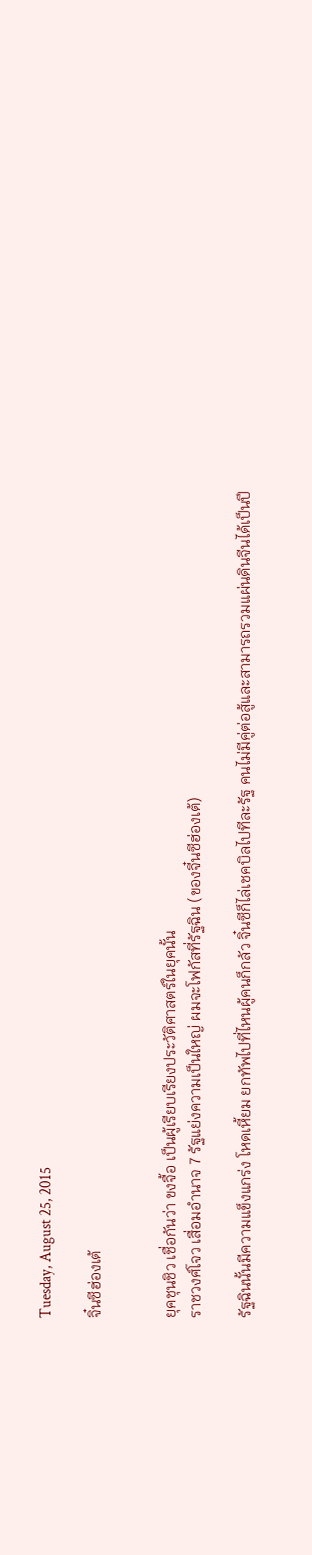Tuesday, August 25, 2015

จิ๋นซีฮ่องเต้


ยุคชุนชิว เชื่อกันว่า ขงจื้อ เป็นผู้เรียบเรียงประวัติศาสตร์ในยุคนั้น
ราชวงศ์โจว เสื่อมอำนาจ 7 รัฐแย่งความเป็นใหญ่ ผมจะโฟกัสที่รัฐฉิน (ของจี๋นซีฮ่องเต้)

รัฐฉินนั้นมีความแข็งแกร่ง โหดเหี้ยม ยกทัพไปที่ไหนผู้คนก็กลัว จิ๋นซีก็ไล่เชคบิลไปทีละรัฐ คนไม่มีคู่ต่อสู้และสามารถรวมแผ่นดินจีนได้เป็นปึ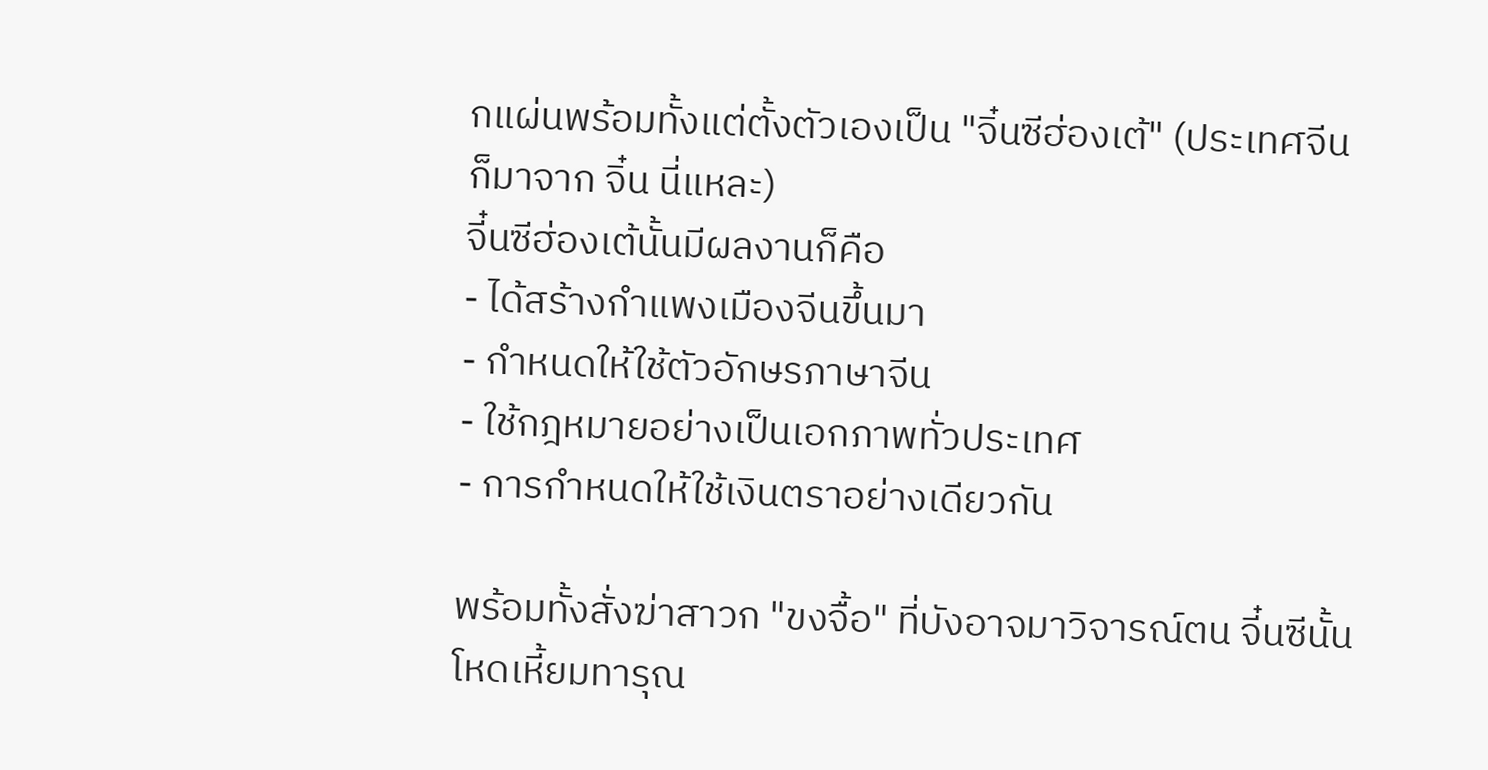กแผ่นพร้อมทั้งแต่ตั้งตัวเองเป็น "จิ๋นซีฮ่องเต้" (ประเทศจีนก็มาจาก จิ๋น นี่แหละ)
จี๋นซีฮ่องเต้นั้นมีผลงานก็คือ
- ได้สร้างกำแพงเมืองจีนขึ้นมา
- กำหนดให้ใช้ตัวอักษรภาษาจีน
- ใช้กฎหมายอย่างเป็นเอกภาพทั่วประเทศ
- การกำหนดให้ใช้เงินตราอย่างเดียวกัน

พร้อมทั้งสั่งฆ่าสาวก "ขงจื้อ" ที่บังอาจมาวิจารณ์ตน จี๋นซีนั้นโหดเหี้ยมทารุณ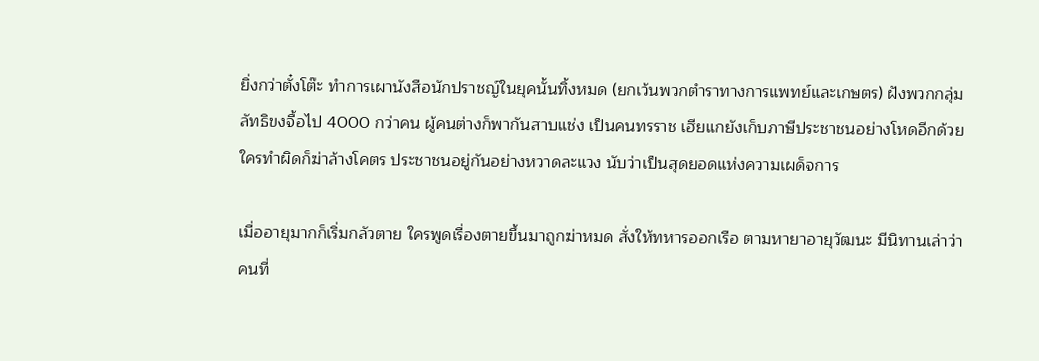ยิ่งกว่าตั๋งโต๊ะ ทำการเผานังสือนักปราชญ์ในยุคนั้นทิ้งหมด (ยกเว้นพวกตำราทางการแพทย์และเกษตร) ฝังพวกกลุ่มลัทธิขงจื้อไป 4000 กว่าคน ผู้คนต่างก็พากันสาบแช่ง เป็นคนทรราช เฮียแกยังเก็บภาษีประชาชนอย่างโหดอีกด้วย ใครทำผิดก็ฆ่าล้างโคตร ประชาชนอยู่กันอย่างหวาดละแวง นับว่าเป็นสุดยอดแห่งความเผด็จการ

เมื่ออายุมากก็เริ่มกลัวตาย ใครพูดเรื่องตายขึ้นมาถูกฆ่าหมด สั่งให้ทหารออกเรือ ตามหายาอายุวัฒนะ มีนิทานเล่าว่า คนที่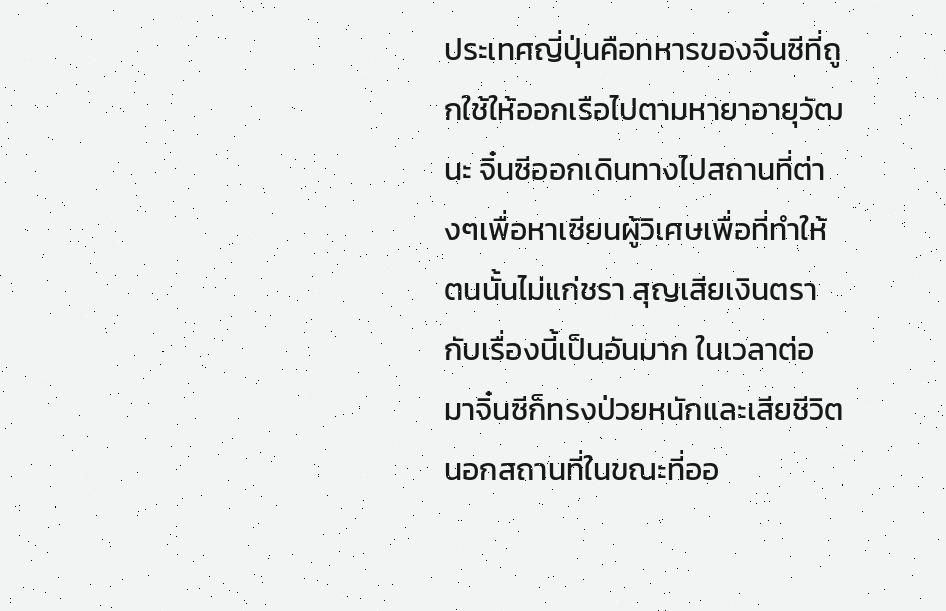ประเทศญี่ปุ่นคือทหารของจิ๋นซีที่ถูกใช้ให้ออกเรือไปตามหายาอายุวัฒนะ จิ๋นซีออกเดินทางไปสถานที่ต่างๆเพื่อหาเซียนผู้วิเศษเพื่อที่ทำให้ตนนั้นไม่แก่ชรา สุญเสียเงินตรากับเรื่องนี้เป็นอันมาก ในเวลาต่อมาจิ๋นซีก็ทรงป่วยหนักและเสียชีวิตนอกสถานที่ในขณะที่ออ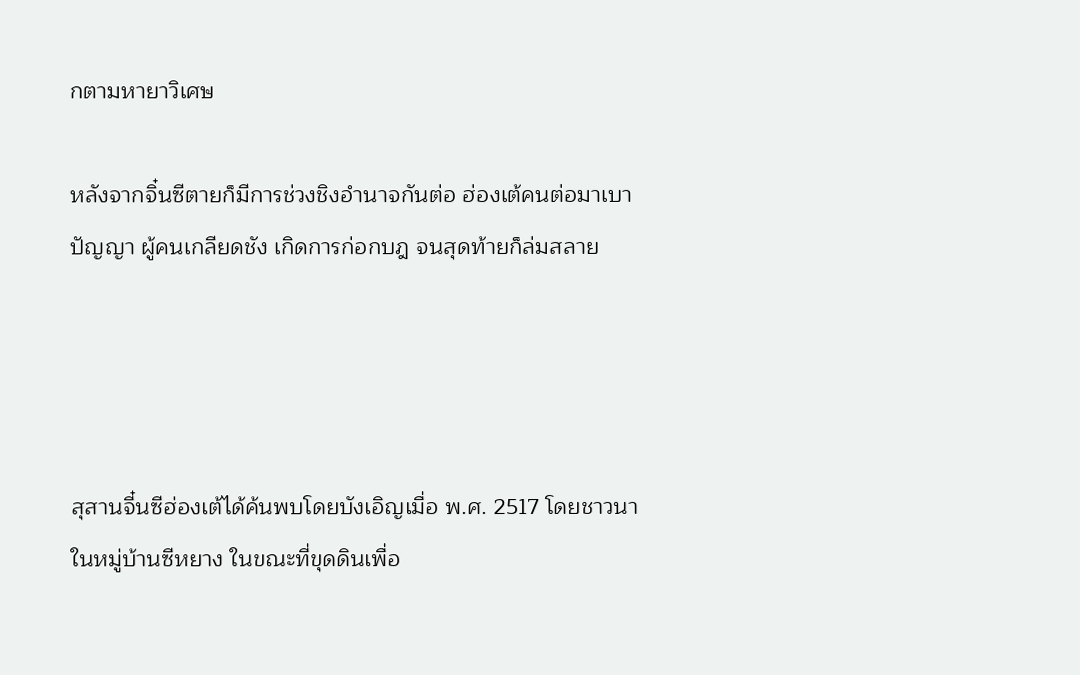กตามหายาวิเศษ

หลังจากจิ๋นซีตายก็มีการช่วงชิงอำนาจกันต่อ ฮ่องเต้คนต่อมาเบาปัญญา ผู้คนเกลียดชัง เกิดการก่อกบฎ จนสุดท้ายก็ล่มสลาย




สุสานจี๋นซีฮ่องเต้ได้ค้นพบโดยบังเอิญเมื่อ พ.ศ. 2517 โดยชาวนาในหมู่บ้านซีหยาง ในขณะที่ขุดดินเพื่อ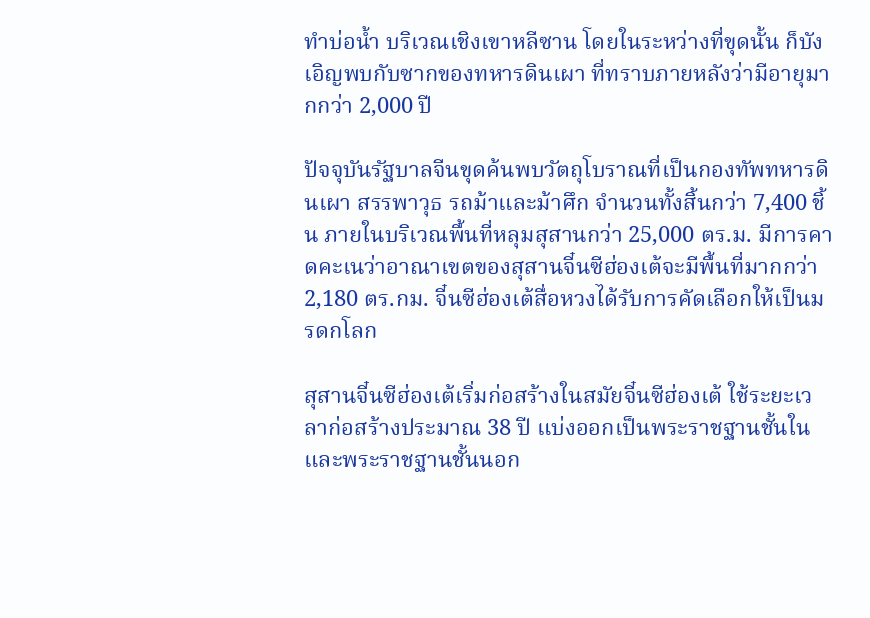ทำบ่อน้ำ บริเวณเชิงเขาหลีซาน โดยในระหว่างที่ขุดนั้น ก็บังเอิญพบกับซากของทหารดินเผา ที่ทราบภายหลังว่ามีอายุมากกว่า 2,000 ปี

ปัจจุบันรัฐบาลจีนขุดค้นพบวัตถุโบราณที่เป็นกองทัพทหารดินเผา สรรพาวุธ รถม้าและม้าศึก จำนวนทั้งสิ้นกว่า 7,400 ชิ้น ภายในบริเวณพื้นที่หลุมสุสานกว่า 25,000 ตร.ม. มีการคาดคะเนว่าอาณาเขตของสุสานจี๋นซีฮ่องเต้จะมีพื้นที่มากกว่า 2,180 ตร.กม. จี๋นซีฮ่องเต้สื่อหวงได้รับการคัดเลือกให้เป็นมรดกโลก

สุสานจี๋นซีฮ่องเต้เริ่มก่อสร้างในสมัยจี๋นซีฮ่องเต้ ใช้ระยะเวลาก่อสร้างประมาณ 38 ปี แบ่งออกเป็นพระราชฐานชั้นในและพระราชฐานชั้นนอก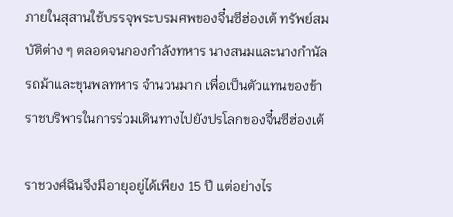ภายในสุสานใช้บรรจุพระบรมศพของจี๋นซีฮ่องเต้ ทรัพย์สมบัติต่าง ๆ ตลอดจนกองกำลังทหาร นางสนมและนางกำนัล รถม้าและขุนพลทหาร จำนวนมาก เพื่อเป็นตัวแทนของข้าราชบริพารในการร่วมเดินทางไปยังปรโลกของจี๋นซีฮ่องเต้

ราชวงศ์ฉินจึงมีอายุอยู่ได้เพียง 15 ปี แต่อย่างไร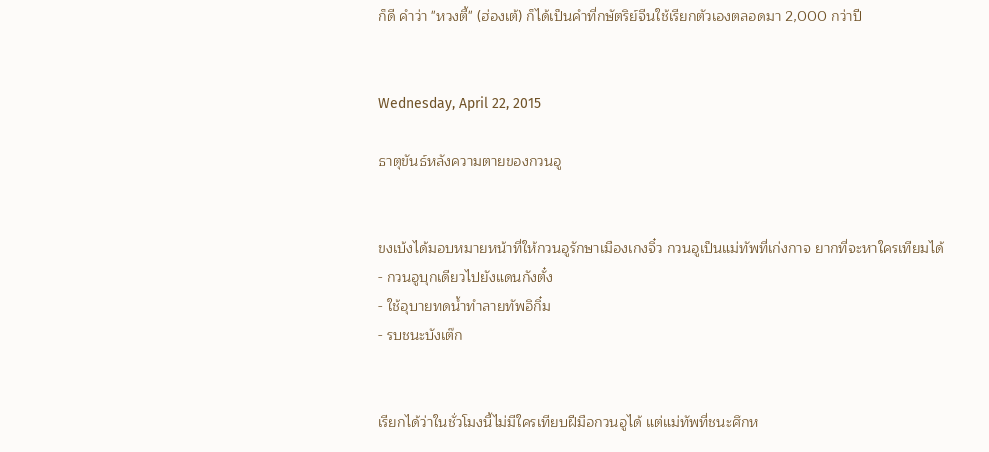ก็ดี คำว่า "หวงตี้" (ฮ่องเต้) ก็ได้เป็นคำที่กษัตริย์จีนใช้เรียกตัวเองตลอดมา 2,000 กว่าปี


Wednesday, April 22, 2015

ธาตุขันธ์หลังความตายของกวนอู


ขงเบ้งได้มอบหมายหน้าที่ให้กวนอูรักษาเมืองเกงจิ๋ว กวนอูเป็นแม่ทัพที่เก่งกาจ ยากที่จะหาใครเทียมได้
- กวนอูบุกเดียวไปยังแดนกังตั๋ง
- ใช้อุบายทดน้ำทำลายทัพอิกิ๋ม
- รบชนะบังเต๊ก


เรียกได้ว่าในชั่วโมงนี้ไม่มีใครเทียบฝีมือกวนอูได้ แต่แม่ทัพที่ชนะศึกห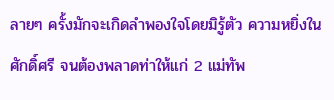ลายๆ ครั้งมักจะเกิดลำพองใจโดยมิรู้ตัว ความหยิ่งในศักดิ์ศรี จนต้องพลาดท่าให้แก่ 2 แม่ทัพ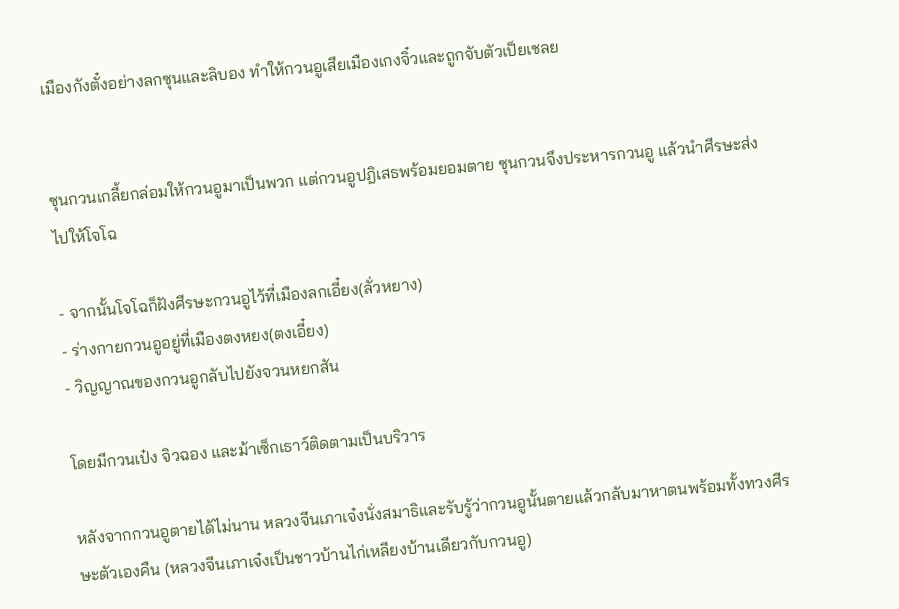เมืองกังตั๋งอย่างลกซุนและลิบอง ทำให้กวนอูเสียเมืองเกงจิ๋วและถูกจับตัวเป็ยเชลย


ซุนกวนเกลี้ยกล่อมให้กวนอูมาเป็นพวก แต่กวนอูปฎิเสธพร้อมยอมตาย ซุนกวนจึงประหารกวนอู แล้วนำศีรษะส่งไปให้โจโฉ

- จากนั้นโจโฉก็ฝังศีรษะกวนอูไว้ที่เมืองลกเอี๋ยง(ลั่วหยาง)
- ร่างกายกวนอูอยู่ที่เมืองตงหยง(ตงเอี๋ยง)
- วิญญาณของกวนอูกลับไปยังจวนหยกสัน

โดยมีกวนเป๋ง จิวฉอง และม้าเซ็กเธาว์ติดตามเป็นบริวาร

หลังจากกวนอูตายได้ไม่นาน หลวงจีนเภาเจ๋งนั่งสมาธิและรับรู้ว่ากวนอูนั้นตายแล้วกลับมาหาตนพร้อมทั้งทวงศีรษะตัวเองคืน (หลวงจีนเภาเจ๋งเป็นชาวบ้านไก่เหลียงบ้านเดียวกับกวนอู)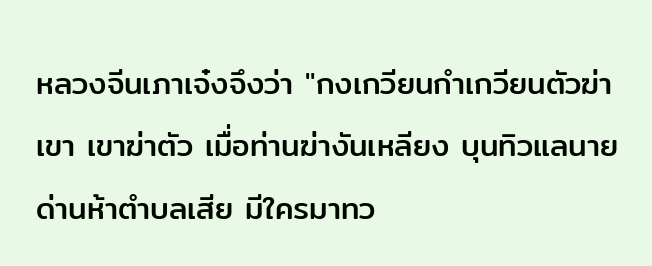หลวงจีนเภาเจ๋งจึงว่า "กงเกวียนกำเกวียนตัวฆ่าเขา เขาฆ่าตัว เมื่อท่านฆ่างันเหลียง บุนทิวแลนายด่านห้าตำบลเสีย มีใครมาทว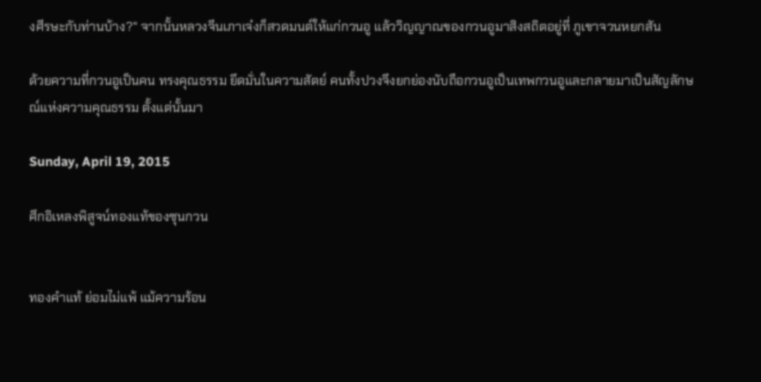งศีรษะกับท่านบ้าง?" จากนั้นหลวงจีนเภาเจ๋งก็สวดมนต์ให้แก่กวนอู แล้ววิญญาณของกวนอูมาสิงสถิตอยู่ที่ ภูเขาจวนหยกสัน

ด้วยความที่กวนอูเป็นคน ทรงคุณธรรม ยึดมั่นในความสัตย์ คนทั้งปวงจึงยกย่องนับถือกวนอูเป็นเทพกวนอูและกลายมาเป็นสัญลักษณ์แห่งความคุณธรรม ตั้งแต่นั้นมา

Sunday, April 19, 2015

ศึกอิเหลงพิสูจน์ทองแท้ของซุนกวน


ทองคำแท้ ย่อมไม่แพ้ แม้ความร้อน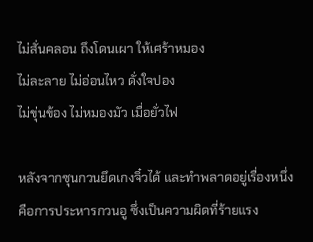ไม่สั่นคลอน ถึงโดนเผา ให้เศร้าหมอง
ไม่ละลาย ไม่อ่อนไหว ดั่งใจปอง
ไม่ขุ่นข้อง ไม่หมองมัว เมื่อยั่วไฟ

หลังจากซุนกวนยึดเกงจิ๋วได้ และทำพลาดอยู่เรื่องหนึ่งคือการประหารกวนอู ซึ่งเป็นความผิดที่ร้ายแรง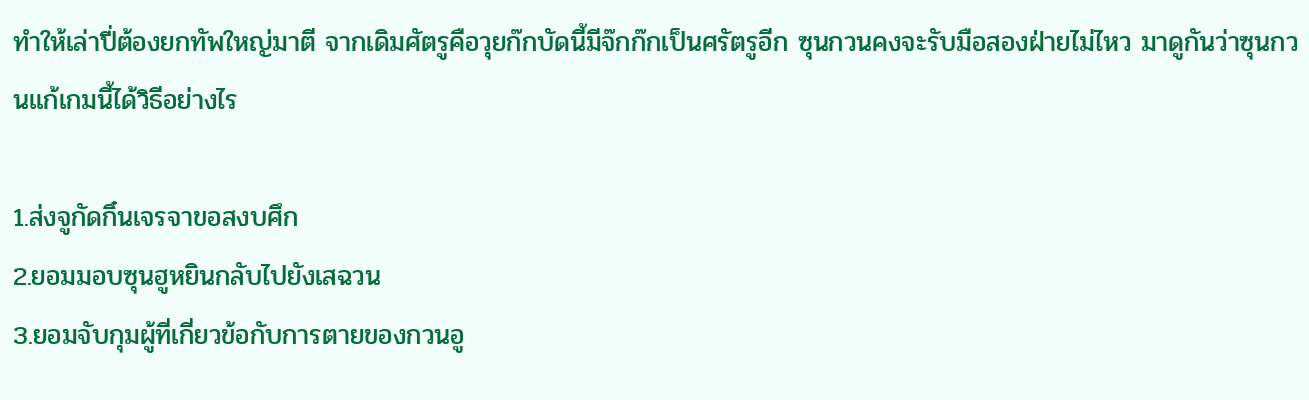ทำให้เล่าปี่ต้องยกทัพใหญ่มาตี จากเดิมศัตรูคือวุยก๊กบัดนี้มีจ๊กก๊กเป็นศรัตรูอีก ซุนกวนคงจะรับมือสองฝ่ายไม่ไหว มาดูกันว่าซุนกวนแก้เกมนี้ได้วิธีอย่างไร

1.ส่งจูกัดกิ๋นเจรจาขอสงบศึก
2.ยอมมอบซุนฮูหยินกลับไปยังเสฉวน
3.ยอมจับกุมผู้ที่เกี่ยวข้อกับการตายของกวนอู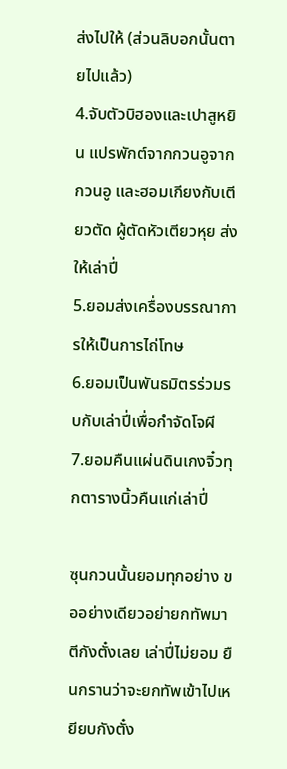ส่งไปให้ (ส่วนลิบอกนั้นตายไปแล้ว)
4.จับตัวบิฮองและเปาสูหยิน แปรพักต์จากกวนอูจากกวนอู และฮอมเกียงกับเตียวตัด ผู้ตัดหัวเตียวหุย ส่งให้เล่าปี่
5.ยอมส่งเครื่องบรรณาการให้เป็นการไถ่โทษ
6.ยอมเป็นพันธมิตรร่วมรบกับเล่าปี่เพื่อกำจัดโจผี
7.ยอมคืนแผ่นดินเกงจิ๋วทุกตารางนิ้วคืนแก่เล่าปี่

ซุนกวนนั้นยอมทุกอย่าง ขออย่างเดียวอย่ายกทัพมาตีกังตั๋งเลย เล่าปี่ไม่ยอม ยืนกรานว่าจะยกทัพเข้าไปเหยียบกังตั๋ง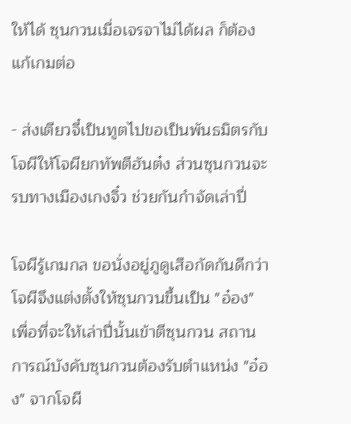ให้ได้ ซุนกวนเมื่อเจรจาไม่ได้ผล ก็ต้องแก้เกมต่อ

- ส่งเตียวจี๋เป็นทูตไปขอเป็นพันธมิตรกับโจผีให้โจผียกทัพตีฮันต๋ง ส่วนซุนกวนจะรบทางเมืองเกงจิ๋ว ช่วยกันกำจัดเล่าปี่

โจผีรู้เกมกล ขอนั่งอยู่ภูดูเสือกัดกันดีกว่า โจผีจึงแต่งตั้งให้ซุนกวนขึ้นเป็น "อ๋อง" เพื่อที่จะให้เล่าปี่นั้นเข้าตีซุนกวน สถานการณ์บังคับซุนกวนต้องรับตำแหน่ง "อ๋อง" จากโจผี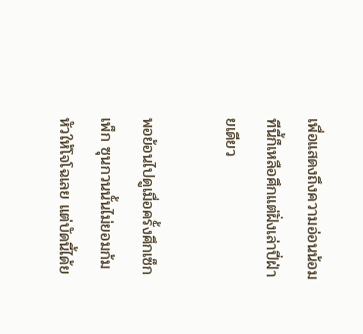เพื่อแสดงถึงความอ่อนน้อม ทีนี้ก็เหลือศึกแต่ฝั่งเล่าปี่ฝ่ายเดียว

พอย้อนไปดูเมื่อครั้งศึกเซ็กเพ็ก ซุนกวนนั้นไม่ยอมก้มหัวให้โจโฉเลย แต่บัดนี้ได้ย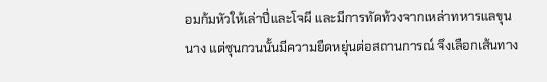อมก้มหัวให้เล่าปี่และโจผี และมีการทัดท้วงจากเหล่าทหารแลขุนนาง แต่ซุนกวนนั้นมีความยืดหยุ่นต่อสถานการณ์ จึงเลือกเส้นทาง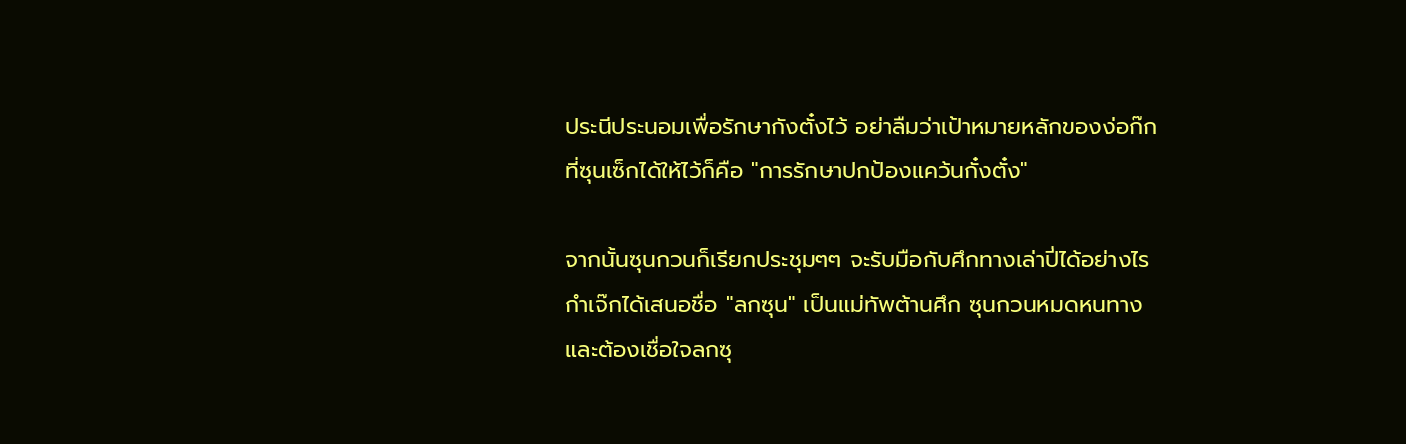ประนีประนอมเพื่อรักษากังตั๋งไว้ อย่าลืมว่าเป้าหมายหลักของง่อก๊กที่ซุนเซ็กได้ให้ไว้ก็คือ "การรักษาปกป้องแคว้นกั๋งตั๋ง"

จากนั้นซุนกวนก็เรียกประชุมๆๆ จะรับมือกับศึกทางเล่าปี่ได้อย่างไร กำเจ๊กได้เสนอชื่อ "ลกซุน" เป็นแม่ทัพต้านศึก ซุนกวนหมดหนทางและต้องเชื่อใจลกซุ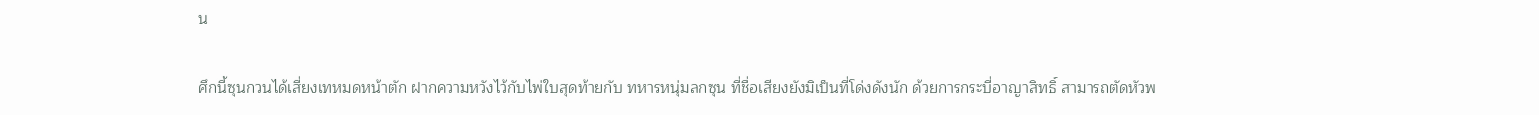น

ศึกนี้ซุนกวนได้เสี่ยงเทหมดหน้าตัก ฝากความหวังไว้กับไพ่ใบสุดท้ายกับ ทหารหนุ่มลกซุน ที่ชื่อเสียงยังมิเป็นที่โด่งดังนัก ด้วยการกระบี่อาญาสิทธิ์ สามารถตัดหัวพ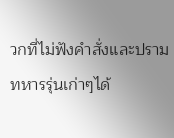วกที่ไม่ฟังคำสั่งและปรามทหารรุ่นเก่าๆได้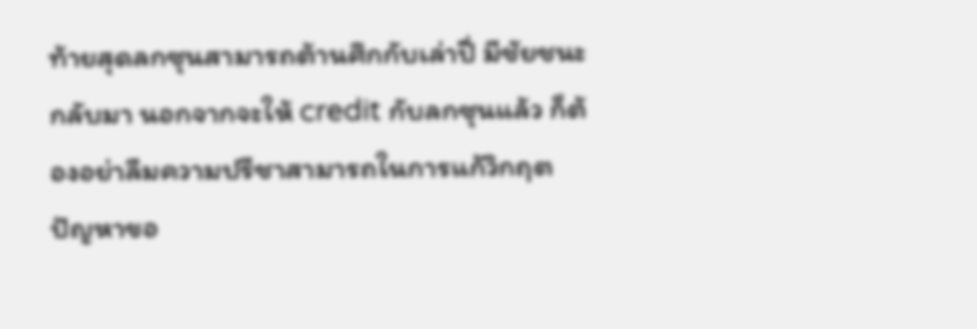ท้ายสุดลกซุนสามารถต้านศึกกับเล่าปี่ มีชัยชนะกลับมา นอกจากจะให้ credit กับลกซุนแล้ว ก็ต้องอย่าลืมความปรีชาสามารถในการแก้วิกฤตปัญหาขอ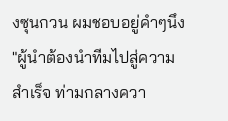งซุนกวน ผมชอบอยู่คำๆนึง "ผู้นำต้องนำทีมไปสู่ความสำเร็จ ท่ามกลางควา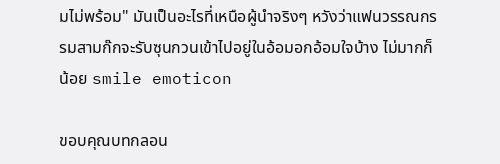มไม่พร้อม" มันเป็นอะไรที่เหนือผู้นำจริงๆ หวังว่าแฟนวรรณกรรมสามก๊กจะรับซุนกวนเข้าไปอยู่ในอ้อมอกอ้อมใจบ้าง ไม่มากก็น้อย smile emoticon

ขอบคุณบทกลอน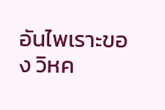อันไพเราะของ วิหค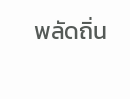พลัดถิ่น